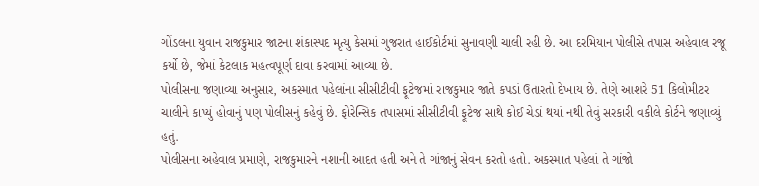ગોંડલના યુવાન રાજકુમાર જાટના શંકાસ્પદ મૃત્યુ કેસમાં ગુજરાત હાઈકોર્ટમાં સુનાવણી ચાલી રહી છે. આ દરમિયાન પોલીસે તપાસ અહેવાલ રજૂ કર્યો છે, જેમાં કેટલાક મહત્વપૂર્ણ દાવા કરવામાં આવ્યા છે.
પોલીસના જણાવ્યા અનુસાર, અકસ્માત પહેલાંના સીસીટીવી ફૂટેજમાં રાજકુમાર જાતે કપડાં ઉતારતો દેખાય છે. તેણે આશરે 51 કિલોમીટર ચાલીને કાપ્યું હોવાનું પણ પોલીસનું કહેવું છે. ફોરેન્સિક તપાસમાં સીસીટીવી ફૂટેજ સાથે કોઈ ચેડાં થયાં નથી તેવું સરકારી વકીલે કોર્ટને જણાવ્યું હતું.
પોલીસના અહેવાલ પ્રમાણે, રાજકુમારને નશાની આદત હતી અને તે ગાંજાનું સેવન કરતો હતો. અકસ્માત પહેલાં તે ગાંજો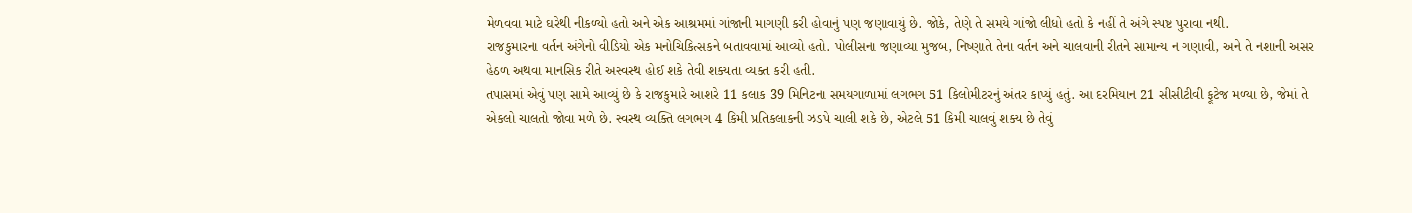મેળવવા માટે ઘરેથી નીકળ્યો હતો અને એક આશ્રમમાં ગાંજાની માગણી કરી હોવાનું પણ જણાવાયું છે. જોકે, તેણે તે સમયે ગાંજો લીધો હતો કે નહીં તે અંગે સ્પષ્ટ પુરાવા નથી.
રાજકુમારના વર્તન અંગેનો વીડિયો એક મનોચિકિત્સકને બતાવવામાં આવ્યો હતો. પોલીસના જણાવ્યા મુજબ, નિષ્ણાતે તેના વર્તન અને ચાલવાની રીતને સામાન્ય ન ગણાવી, અને તે નશાની અસર હેઠળ અથવા માનસિક રીતે અસ્વસ્થ હોઈ શકે તેવી શક્યતા વ્યક્ત કરી હતી.
તપાસમાં એવું પણ સામે આવ્યું છે કે રાજકુમારે આશરે 11 કલાક 39 મિનિટના સમયગાળામાં લગભગ 51 કિલોમીટરનું અંતર કાપ્યું હતું. આ દરમિયાન 21 સીસીટીવી ફૂટેજ મળ્યા છે, જેમાં તે એકલો ચાલતો જોવા મળે છે. સ્વસ્થ વ્યક્તિ લગભગ 4 કિમી પ્રતિકલાકની ઝડપે ચાલી શકે છે, એટલે 51 કિમી ચાલવું શક્ય છે તેવું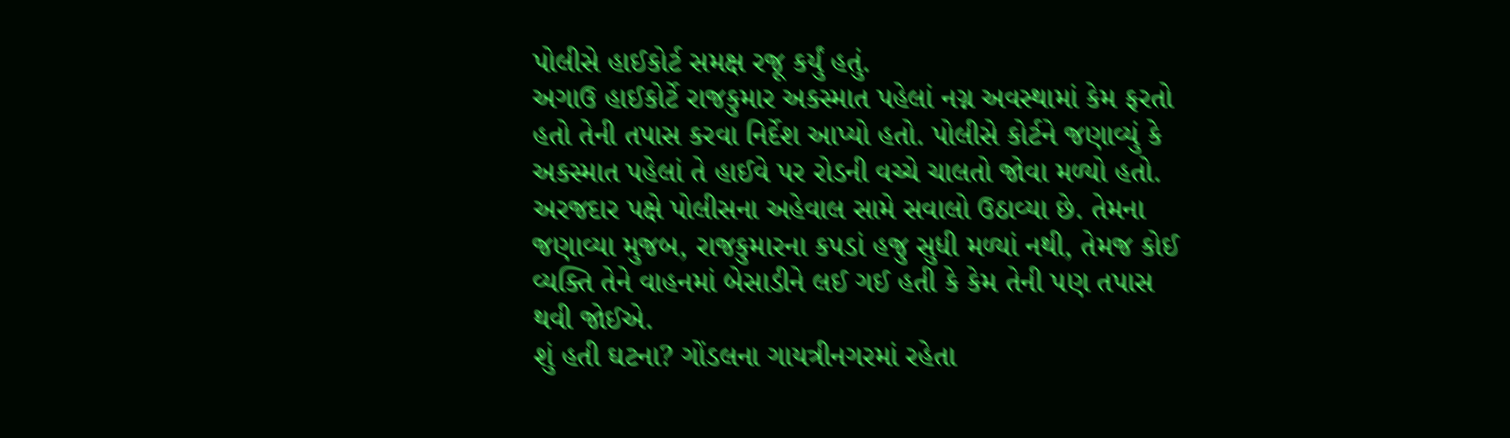પોલીસે હાઈકોર્ટ સમક્ષ રજૂ કર્યું હતું.
અગાઉ હાઈકોર્ટે રાજકુમાર અકસ્માત પહેલાં નગ્ન અવસ્થામાં કેમ ફરતો હતો તેની તપાસ કરવા નિર્દેશ આપ્યો હતો. પોલીસે કોર્ટને જણાવ્યું કે અકસ્માત પહેલાં તે હાઈવે પર રોડની વચ્ચે ચાલતો જોવા મળ્યો હતો.
અરજદાર પક્ષે પોલીસના અહેવાલ સામે સવાલો ઉઠાવ્યા છે. તેમના જણાવ્યા મુજબ, રાજકુમારના કપડાં હજુ સુધી મળ્યાં નથી, તેમજ કોઈ વ્યક્તિ તેને વાહનમાં બેસાડીને લઈ ગઈ હતી કે કેમ તેની પણ તપાસ થવી જોઈએ.
શું હતી ઘટના? ગોંડલના ગાયત્રીનગરમાં રહેતા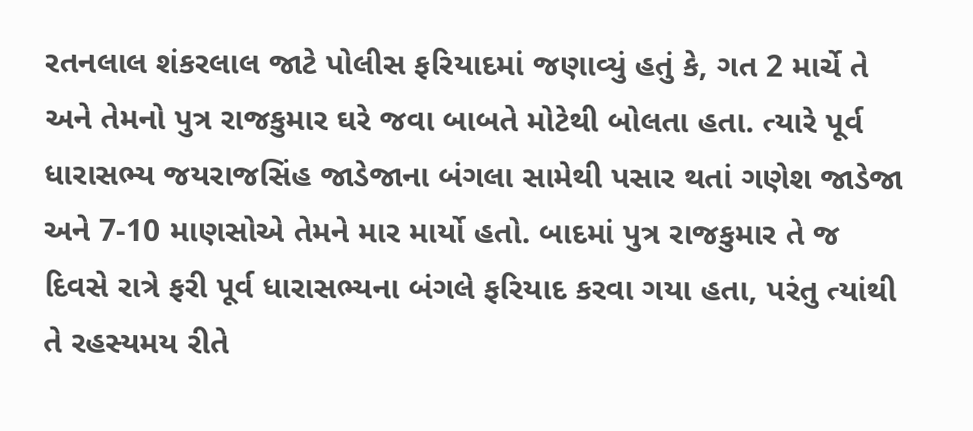રતનલાલ શંકરલાલ જાટે પોલીસ ફરિયાદમાં જણાવ્યું હતું કે, ગત 2 માર્ચે તે અને તેમનો પુત્ર રાજકુમાર ઘરે જવા બાબતે મોટેથી બોલતા હતા. ત્યારે પૂર્વ ધારાસભ્ય જયરાજસિંહ જાડેજાના બંગલા સામેથી પસાર થતાં ગણેશ જાડેજા અને 7-10 માણસોએ તેમને માર માર્યો હતો. બાદમાં પુત્ર રાજકુમાર તે જ દિવસે રાત્રે ફરી પૂર્વ ધારાસભ્યના બંગલે ફરિયાદ કરવા ગયા હતા, પરંતુ ત્યાંથી તે રહસ્યમય રીતે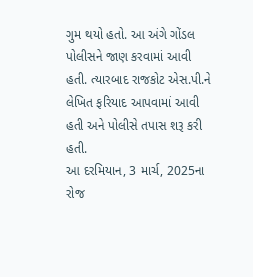ગુમ થયો હતો. આ અંગે ગોંડલ પોલીસને જાણ કરવામાં આવી હતી. ત્યારબાદ રાજકોટ એસ.પી.ને લેખિત ફરિયાદ આપવામાં આવી હતી અને પોલીસે તપાસ શરૂ કરી હતી.
આ દરમિયાન, 3 માર્ચ, 2025ના રોજ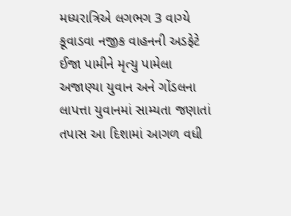મધ્યરાત્રિએ લગભગ 3 વાગ્યે કૂવાડવા નજીક વાહનની અડફેટે ઈજા પામીને મૃત્યુ પામેલા અજાણ્યા યુવાન અને ગોંડલના લાપત્તા યુવાનમાં સામ્યતા જણાતાં તપાસ આ દિશામાં આગળ વધી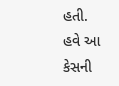હતી.
હવે આ કેસની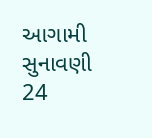આગામી સુનાવણી 24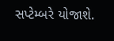સપ્ટેમ્બરે યોજાશે.